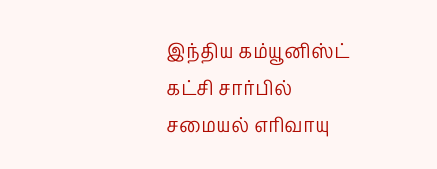இந்திய கம்யூனிஸ்ட் கட்சி சார்பில் சமையல் எரிவாயு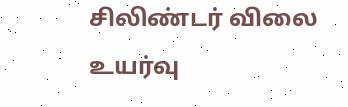சிலிண்டர் விலை உயர்வு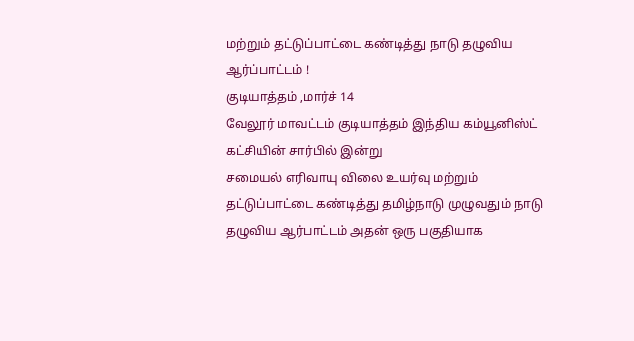மற்றும் தட்டுப்பாட்டை கண்டித்து நாடு தழுவிய ஆர்ப்பாட்டம் !
குடியாத்தம் ,மார்ச் 14
வேலூர் மாவட்டம் குடியாத்தம் இந்திய கம்யூனிஸ்ட் கட்சியின் சார்பில் இன்று
சமையல் எரிவாயு விலை உயர்வு மற்றும் தட்டுப்பாட்டை கண்டித்து தமிழ்நாடு முழுவதும் நாடு தழுவிய ஆர்பாட்டம் அதன் ஒரு பகுதியாக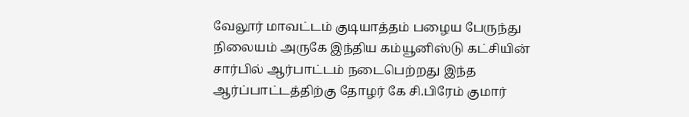வேலூர் மாவட்டம் குடியாத்தம் பழைய பேருந்து நிலையம் அருகே இந்திய கம்யூனிஸ்டு கட்சியின் சார்பில் ஆர்பாட்டம் நடைபெற்றது இந்த ஆர்ப்பாட்டத்திற்கு தோழர் கே சி.பிரேம் குமார்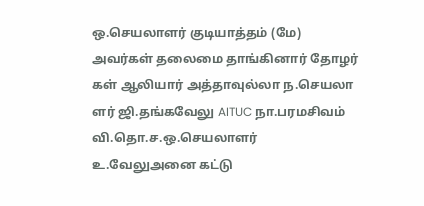ஒ.செயலாளர் குடியாத்தம் (மே) அவர்கள் தலைமை தாங்கினார் தோழர் கள் ஆலியார் அத்தாவுல்லா ந.செயலா ளர் ஜி.தங்கவேலு AITUC நா.பரமசிவம்
வி.தொ.ச.ஒ.செயலாளர் உ.வேலுஅனை கட்டு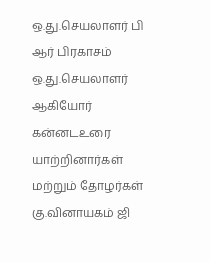ஒ.து.செயலாளர் பி ஆர் பிரகாசம்
ஒ.து.செயலாளர் ஆகியோர் கன்னடஉரை யாற்றினார்கள் மற்றும் தோழர்கள்
கு.வினாயகம் ஜி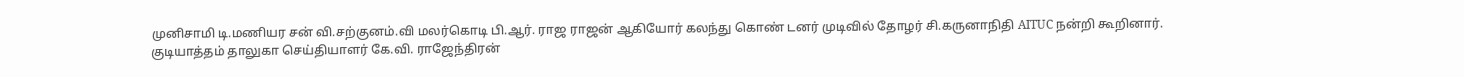முனிசாமி டி.மணியர சன் வி.சற்குனம்.வி மலர்கொடி பி.ஆர். ராஜ ராஜன் ஆகியோர் கலந்து கொண் டனர் முடிவில் தோழர் சி.கருனாநிதி AITUC நன்றி கூறினார்.
குடியாத்தம் தாலுகா செய்தியாளர் கே.வி. ராஜேந்திரன்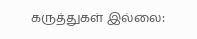கருத்துகள் இல்லை: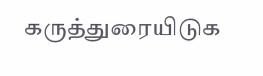கருத்துரையிடுக